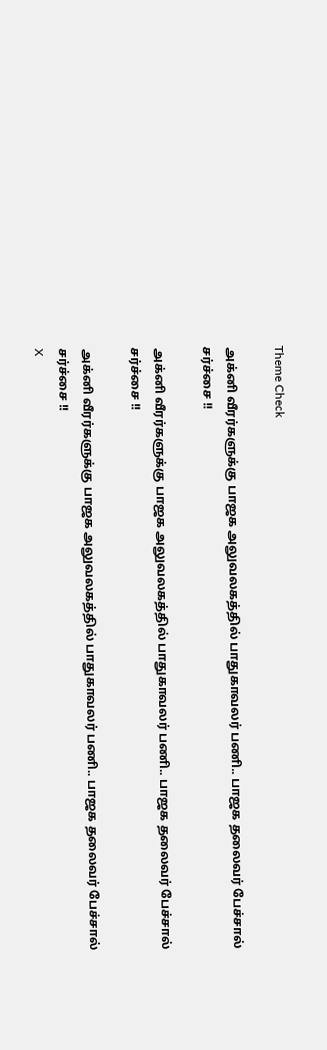Theme Check

அக்னி வீரர்களுக்கு பாஜக அலுவலகத்தில் பாதுகாவலர் பணி.. பாஜக தலைவர் பேச்சால் சர்ச்சை !!

அக்னி வீரர்களுக்கு பாஜக அலுவலகத்தில் பாதுகாவலர் பணி.. பாஜக தலைவர் பேச்சால் சர்ச்சை !!

அக்னி வீரர்களுக்கு பாஜக அலுவலகத்தில் பாதுகாவலர் பணி.. பாஜக தலைவர் பேச்சால் சர்ச்சை !!
X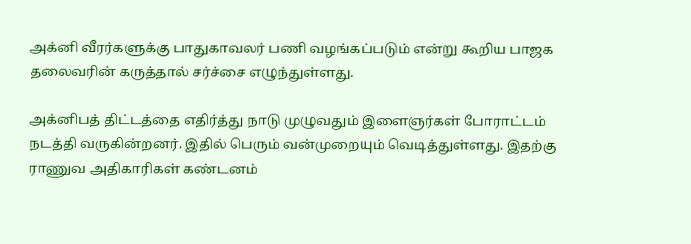அக்னி வீரர்களுக்கு பாதுகாவலர் பணி வழங்கப்படும் என்று கூறிய பாஜக தலைவரின் கருத்தால் சர்ச்சை எழுந்துள்ளது.

அக்னிபத் திட்டத்தை எதிர்த்து நாடு முழுவதும் இளைஞர்கள் போராட்டம் நடத்தி வருகின்றனர். இதில் பெரும் வன்முறையும் வெடித்துள்ளது. இதற்கு ராணுவ அதிகாரிகள் கண்டனம்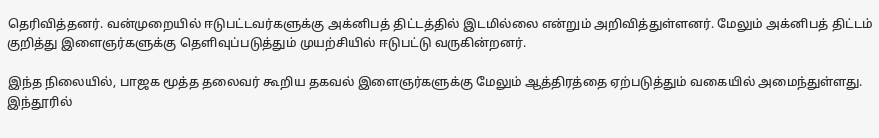தெரிவித்தனர். வன்முறையில் ஈடுபட்டவர்களுக்கு அக்னிபத் திட்டத்தில் இடமில்லை என்றும் அறிவித்துள்ளனர். மேலும் அக்னிபத் திட்டம் குறித்து இளைஞர்களுக்கு தெளிவுப்படுத்தும் முயற்சியில் ஈடுபட்டு வருகின்றனர்.

இந்த நிலையில், பாஜக மூத்த தலைவர் கூறிய தகவல் இளைஞர்களுக்கு மேலும் ஆத்திரத்தை ஏற்படுத்தும் வகையில் அமைந்துள்ளது. இந்தூரில்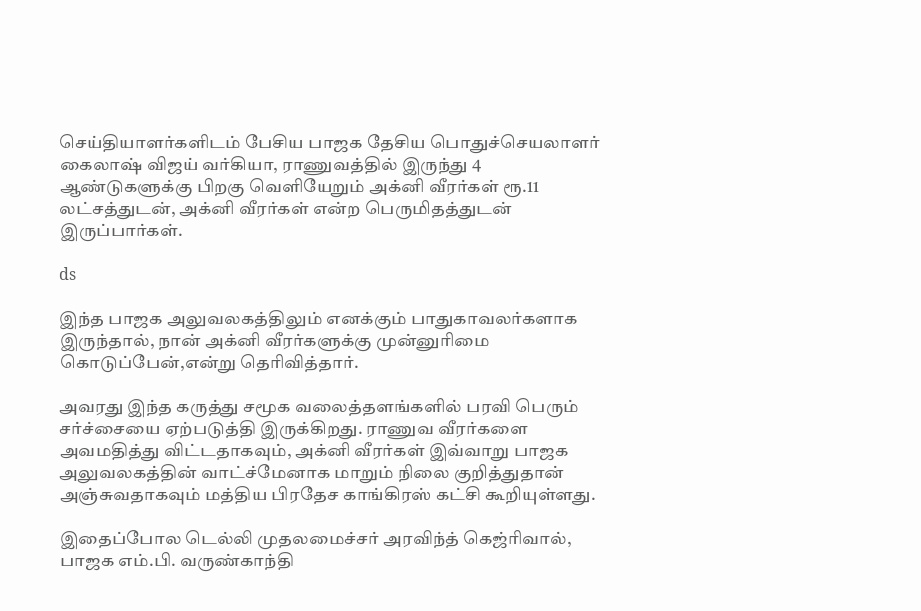செய்தியாளர்களிடம் பேசிய பாஜக தேசிய பொதுச்செயலாளர் கைலாஷ் விஜய் வர்கியா, ராணுவத்தில் இருந்து 4 ஆண்டுகளுக்கு பிறகு வெளியேறும் அக்னி வீரர்கள் ரூ.11 லட்சத்துடன், அக்னி வீரர்கள் என்ற பெருமிதத்துடன் இருப்பார்கள்.

ds

இந்த பாஜக அலுவலகத்திலும் எனக்கும் பாதுகாவலர்களாக இருந்தால், நான் அக்னி வீரர்களுக்கு முன்னுரிமை கொடுப்பேன்,என்று தெரிவித்தார்.

அவரது இந்த கருத்து சமூக வலைத்தளங்களில் பரவி பெரும் சர்ச்சையை ஏற்படுத்தி இருக்கிறது. ராணுவ வீரர்களை அவமதித்து விட்டதாகவும், அக்னி வீரர்கள் இவ்வாறு பாஜக அலுவலகத்தின் வாட்ச்மேனாக மாறும் நிலை குறித்துதான் அஞ்சுவதாகவும் மத்திய பிரதேச காங்கிரஸ் கட்சி கூறியுள்ளது.

இதைப்போல டெல்லி முதலமைச்சர் அரவிந்த் கெஜ்ரிவால், பாஜக எம்.பி. வருண்காந்தி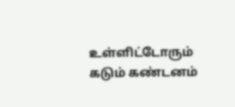உள்ளிட்டோரும் கடும் கண்டனம்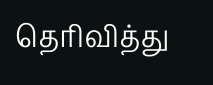தெரிவித்து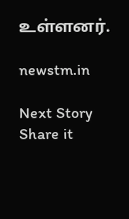உள்ளனர்.

newstm.in

Next Story
Share it